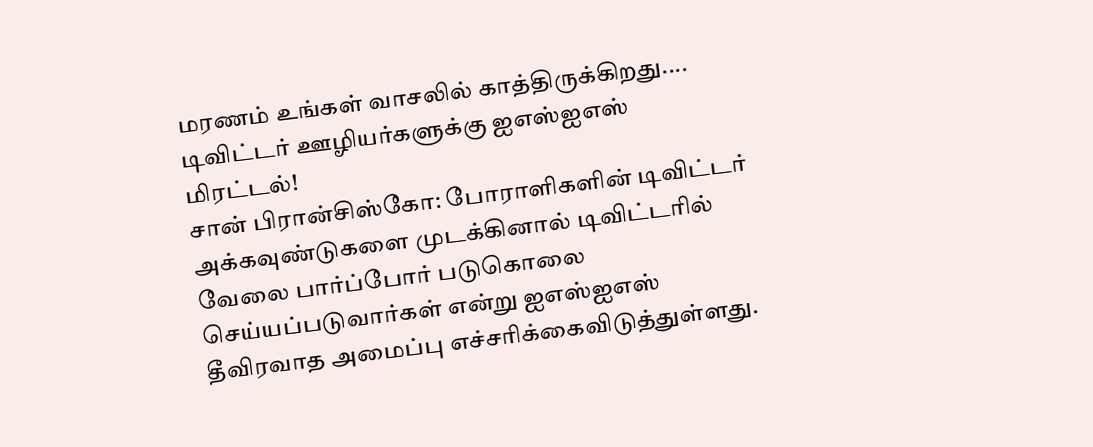மரணம் உங்கள் வாசலில் காத்திருக்கிறது.... டிவிட்டர் ஊழியர்களுக்கு ஐஎஸ்ஐஎஸ் மிரட்டல்!
சான் பிரான்சிஸ்கோ: போராளிகளின் டிவிட்டர் அக்கவுண்டுகளை முடக்கினால் டிவிட்டரில் வேலை பார்ப்போர் படுகொலை செய்யப்படுவார்கள் என்று ஐஎஸ்ஐஎஸ் தீவிரவாத அமைப்பு எச்சரிக்கைவிடுத்துள்ளது.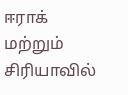ஈராக் மற்றும் சிரியாவில்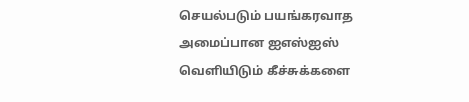செயல்படும் பயங்கரவாத அமைப்பான ஐஎஸ்ஐஸ் வெளியிடும் கீச்சுக்களை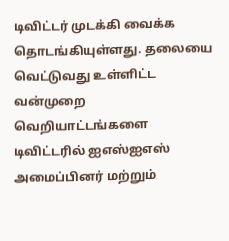டிவிட்டர் முடக்கி வைக்க தொடங்கியுள்ளது. தலையை வெட்டுவது உள்ளிட்ட வன்முறை வெறியாட்டங்களை டிவிட்டரில் ஐஎஸ்ஐஎஸ் அமைப்பினர் மற்றும்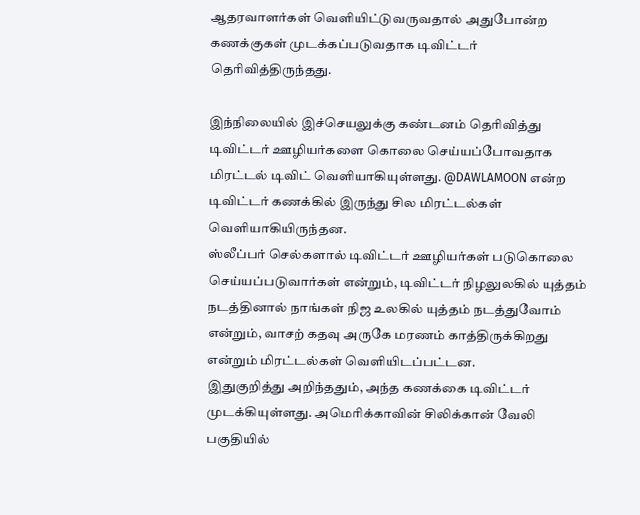ஆதரவாளர்கள் வெளியிட்டுவருவதால் அதுபோன்ற கணக்குகள் முடக்கப்படுவதாக டிவிட்டர் தெரிவித்திருந்தது.

இந்நிலையில் இச்செயலுக்கு கண்டனம் தெரிவித்து டிவிட்டர் ஊழியர்களை கொலை செய்யப்போவதாக மிரட்டல் டிவிட் வெளியாகியுள்ளது. @DAWLAMOON என்ற டிவிட்டர் கணக்கில் இருந்து சில மிரட்டல்கள் வெளியாகியிருந்தன.
ஸ்லீப்பர் செல்களால் டிவிட்டர் ஊழியர்கள் படுகொலை செய்யப்படுவார்கள் என்றும், டிவிட்டர் நிழலுலகில் யுத்தம் நடத்தினால் நாங்கள் நிஜ உலகில் யுத்தம் நடத்துவோம் என்றும், வாசற் கதவு அருகே மரணம் காத்திருக்கிறது என்றும் மிரட்டல்கள் வெளியிடப்பட்டன.
இதுகுறித்து அறிந்ததும், அந்த கணக்கை டிவிட்டர் முடக்கியுள்ளது. அமெரிக்காவின் சிலிக்கான் வேலி பகுதியில்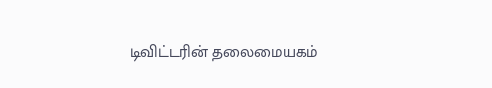டிவிட்டரின் தலைமையகம்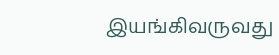இயங்கிவருவது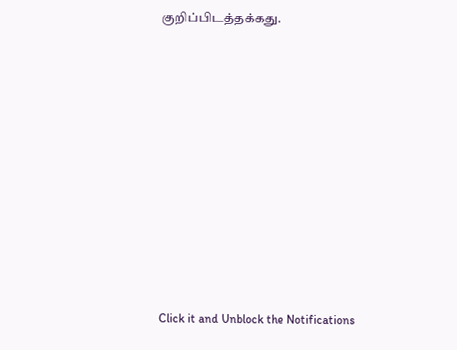குறிப்பிடத்தக்கது.












Click it and Unblock the Notifications